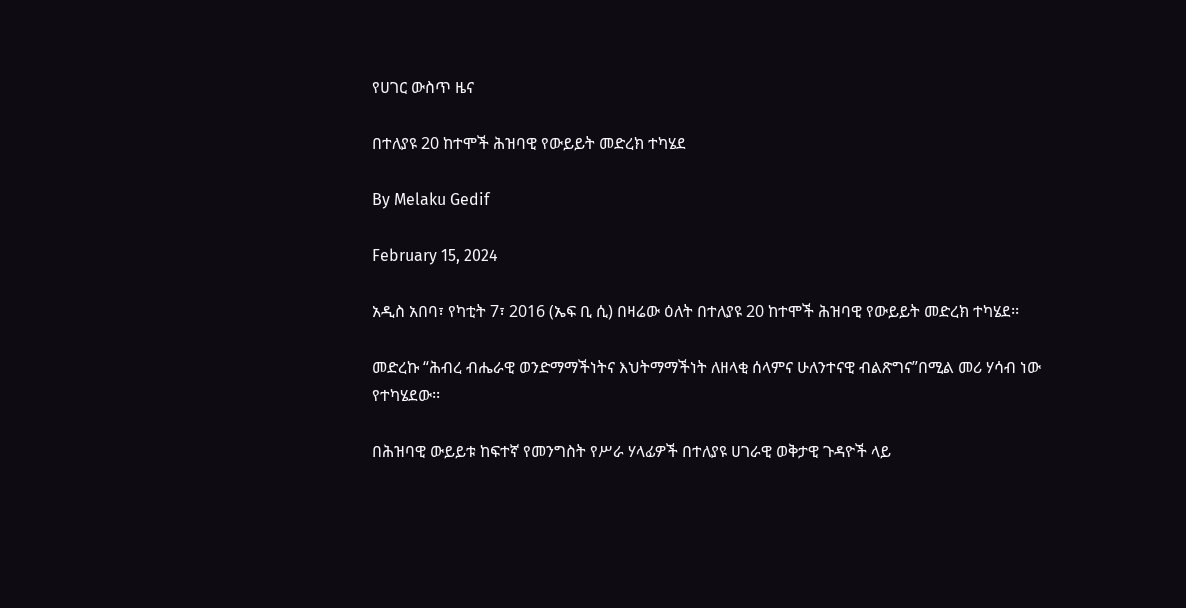የሀገር ውስጥ ዜና

በተለያዩ 20 ከተሞች ሕዝባዊ የውይይት መድረክ ተካሄደ

By Melaku Gedif

February 15, 2024

አዲስ አበባ፣ የካቲት 7፣ 2016 (ኤፍ ቢ ሲ) በዛሬው ዕለት በተለያዩ 20 ከተሞች ሕዝባዊ የውይይት መድረክ ተካሄደ፡፡

መድረኩ “ሕብረ ብሔራዊ ወንድማማችነትና እህትማማችነት ለዘላቂ ሰላምና ሁለንተናዊ ብልጽግና”በሚል መሪ ሃሳብ ነው የተካሄደው፡፡

በሕዝባዊ ውይይቱ ከፍተኛ የመንግስት የሥራ ሃላፊዎች በተለያዩ ሀገራዊ ወቅታዊ ጉዳዮች ላይ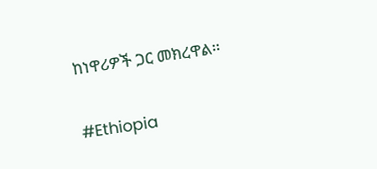ከነዋሪዎች ጋር መክረዋል፡፡

#Ethiopia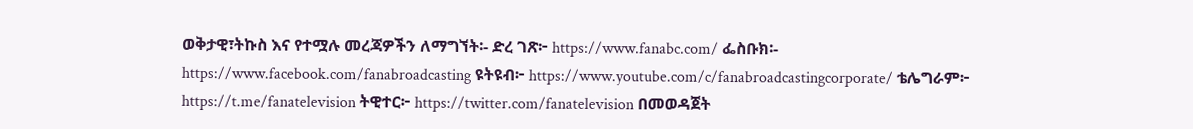ወቅታዊ፣ትኩስ እና የተሟሉ መረጃዎችን ለማግኘት፡- ድረ ገጽ፦ https://www.fanabc.com/ ፌስቡክ፡- https://www.facebook.com/fanabroadcasting ዩትዩብ፦ https://www.youtube.com/c/fanabroadcastingcorporate/ ቴሌግራም፦ https://t.me/fanatelevision ትዊተር፦ https://twitter.com/fanatelevision በመወዳጀት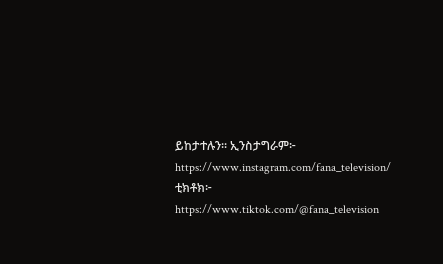ይከታተሉን፡፡ ኢንስታግራም፦ https://www.instagram.com/fana_television/ ቲክቶክ፦ https://www.tiktok.com/@fana_television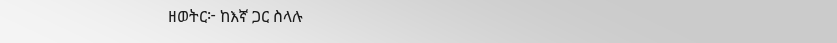ዘወትር፦ ከእኛ ጋር ስላሉ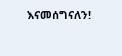እናመሰግናለን!